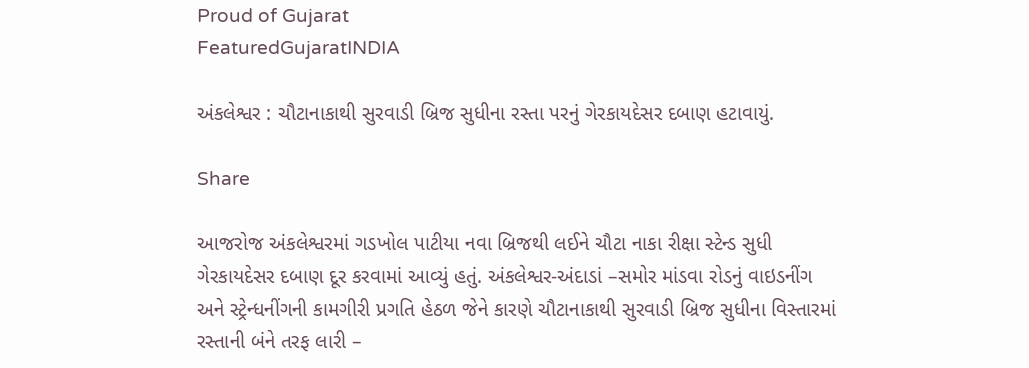Proud of Gujarat
FeaturedGujaratINDIA

અંકલેશ્વર : ચૌટાનાકાથી સુરવાડી બ્રિજ સુધીના રસ્તા પરનું ગેરકાયદેસર દબાણ હટાવાયું.

Share

આજરોજ અંકલેશ્વરમાં ગડખોલ પાટીયા નવા બ્રિજથી લઈને ચૌટા નાકા રીક્ષા સ્ટેન્ડ સુધી ગેરકાયદેસર દબાણ દૂર કરવામાં આવ્યું હતું. અંકલેશ્વર-અંદાડાં –સમોર માંડવા રોડનું વાઇડનીંગ અને સ્ટ્રેન્ધનીંગની કામગીરી પ્રગતિ હેઠળ જેને કારણે ચૌટાનાકાથી સુરવાડી બ્રિજ સુધીના વિસ્તારમાં રસ્તાની બંને તરફ લારી –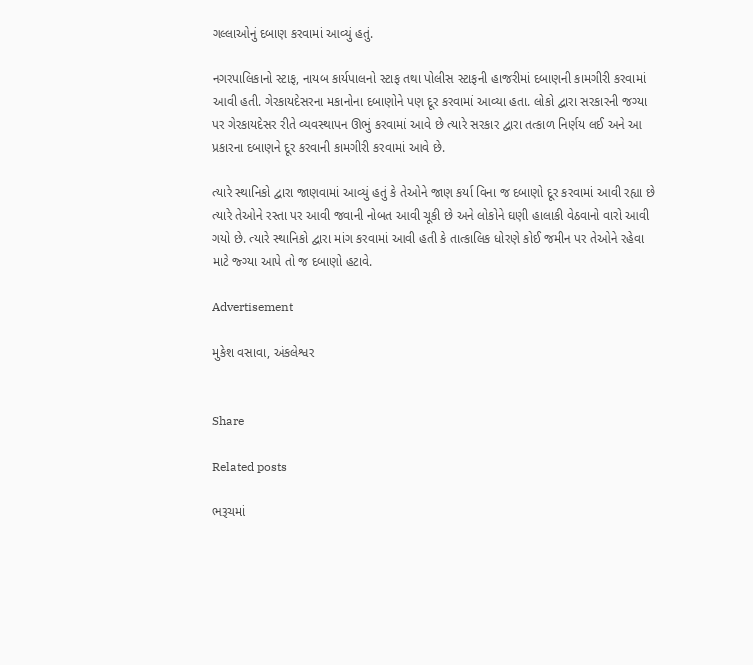ગલ્લાઓનું દબાણ કરવામાં આવ્યું હતું.

નગરપાલિકાનો સ્ટાફ, નાયબ કાર્યપાલનો સ્ટાફ તથા પોલીસ સ્ટાફની હાજરીમાં દબાણની કામગીરી કરવામાં આવી હતી. ગેરકાયદેસરના મકાનોના દબાણોને પણ દૂર કરવામાં આવ્યા હતા. લોકો દ્વારા સરકારની જગ્યા પર ગેરકાયદેસર રીતે વ્યવસ્થાપન ઊભું કરવામાં આવે છે ત્યારે સરકાર દ્વારા તત્કાળ નિર્ણય લઈ અને આ પ્રકારના દબાણને દૂર કરવાની કામગીરી કરવામાં આવે છે.

ત્યારે સ્થાનિકો દ્વારા જાણવામાં આવ્યું હતું કે તેઓને જાણ કર્યા વિના જ દબાણો દૂર કરવામાં આવી રહ્યા છે ત્યારે તેઓને રસ્તા પર આવી જવાની નોબત આવી ચૂકી છે અને લોકોને ઘણી હાલાકી વેઠવાનો વારો આવી ગયો છે. ત્યારે સ્થાનિકો દ્વારા માંગ કરવામાં આવી હતી કે તાત્કાલિક ધોરણે કોઈ જમીન પર તેઓને રહેવા માટે જ્ગ્યા આપે તો જ દબાણો હટાવે.

Advertisement

મુકેશ વસાવા, અંકલેશ્વર


Share

Related posts

ભરૂચમાં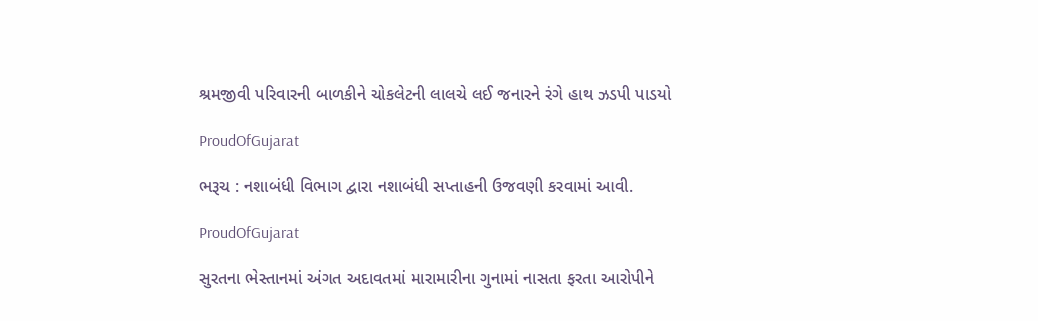શ્રમજીવી પરિવારની બાળકીને ચોકલેટની લાલચે લઈ જનારને રંગે હાથ ઝડપી પાડયો

ProudOfGujarat

ભરૂચ : નશાબંધી વિભાગ દ્વારા નશાબંધી સપ્તાહની ઉજવણી કરવામાં આવી.

ProudOfGujarat

સુરતના ભેસ્તાનમાં અંગત અદાવતમાં મારામારીના ગુનામાં નાસતા ફરતા આરોપીને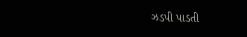ઝડપી પાડતી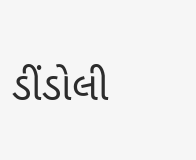ડીંડોલી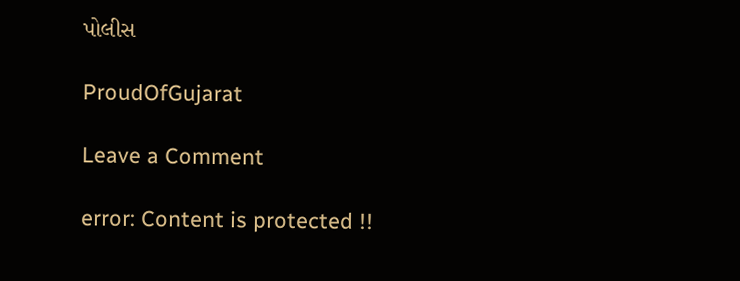પોલીસ

ProudOfGujarat

Leave a Comment

error: Content is protected !!